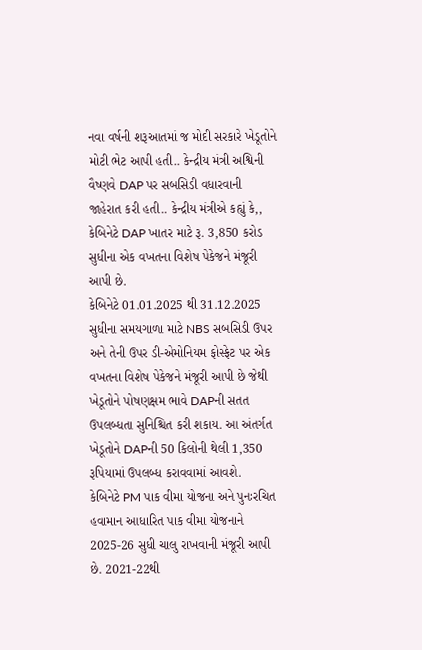નવા વર્ષની શરૂઆતમાં જ મોદી સરકારે ખેડૂતોને મોટી ભેટ આપી હતી.. કેન્દ્રીય મંત્રી અશ્વિની વૈષ્ણવે DAP પર સબસિડી વધારવાની જાહેરાત કરી હતી.. કેન્દ્રીય મંત્રીએ કહ્યું કે,, કેબિનેટે DAP ખાતર માટે રૂ. 3,850 કરોડ સુધીના એક વખતના વિશેષ પેકેજને મંજૂરી આપી છે.
કેબિનેટે 01.01.2025 થી 31.12.2025 સુધીના સમયગાળા માટે NBS સબસિડી ઉપર અને તેની ઉપર ડી-એમોનિયમ ફોસ્ફેટ પર એક વખતના વિશેષ પેકેજને મંજૂરી આપી છે જેથી ખેડૂતોને પોષણક્ષમ ભાવે DAPની સતત ઉપલબ્ધતા સુનિશ્ચિત કરી શકાય. આ અંતર્ગત ખેડૂતોને DAPની 50 કિલોની થેલી 1,350 રૂપિયામાં ઉપલબ્ધ કરાવવામાં આવશે.
કેબિનેટે PM પાક વીમા યોજના અને પુનઃરચિત હવામાન આધારિત પાક વીમા યોજનાને 2025-26 સુધી ચાલુ રાખવાની મંજૂરી આપી છે. 2021-22થી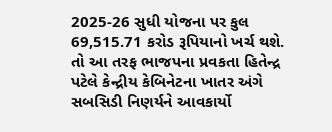2025-26 સુધી યોજના પર કુલ 69,515.71 કરોડ રૂપિયાનો ખર્ચ થશે.
તો આ તરફ ભાજપના પ્રવકતા હિતેન્દ્ર પટેલે કેન્દ્રીય કેબિનેટના ખાતર અંગે સબસિડી નિણર્યને આવકાર્યો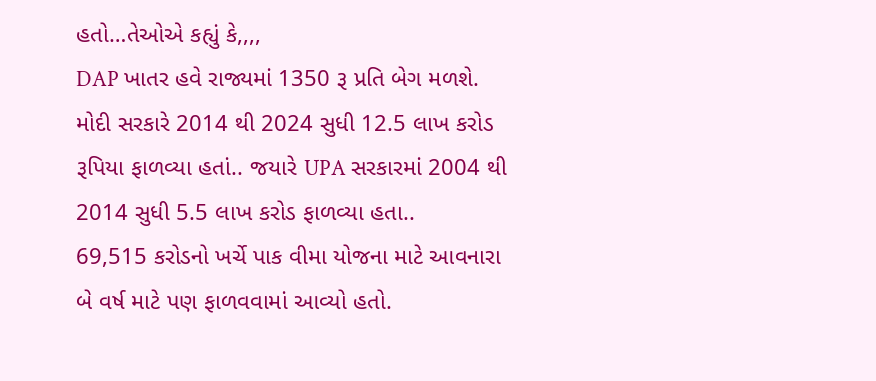હતો…તેઓએ કહ્યું કે,,,,
DAP ખાતર હવે રાજ્યમાં 1350 રૂ પ્રતિ બેગ મળશે.
મોદી સરકારે 2014 થી 2024 સુધી 12.5 લાખ કરોડ રૂપિયા ફાળવ્યા હતાં.. જયારે UPA સરકારમાં 2004 થી 2014 સુધી 5.5 લાખ કરોડ ફાળવ્યા હતા..
69,515 કરોડનો ખર્ચે પાક વીમા યોજના માટે આવનારા બે વર્ષ માટે પણ ફાળવવામાં આવ્યો હતો.